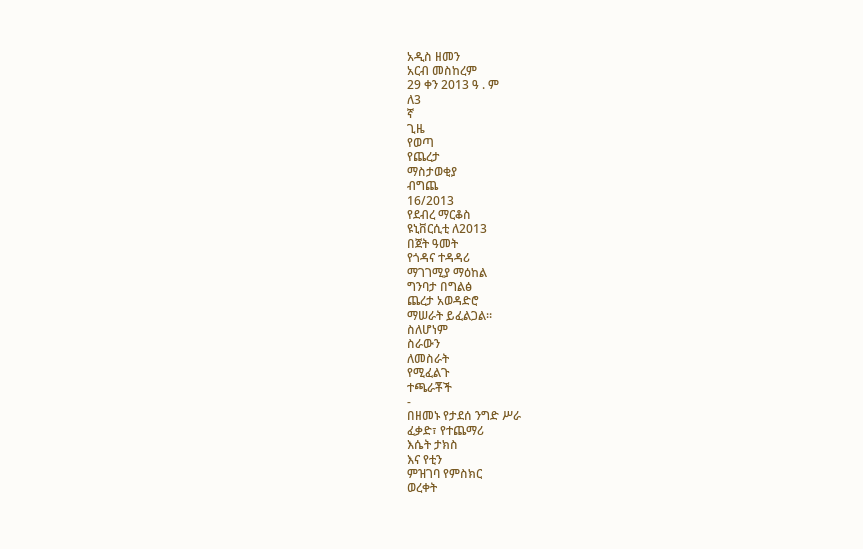አዲስ ዘመን
አርብ መስከረም
29 ቀን 2013 ዓ . ም
ለ3
ኛ
ጊዜ
የወጣ
የጨረታ
ማስታወቂያ
ብግጨ
16/2013
የደብረ ማርቆስ
ዩኒቨርሲቲ ለ2013
በጀት ዓመት
የጎዳና ተዳዳሪ
ማገገሚያ ማዕከል
ግንባታ በግልፅ
ጨረታ አወዳድሮ
ማሠራት ይፈልጋል።
ስለሆነም
ስራውን
ለመስራት
የሚፈልጉ
ተጫራቾች
-
በዘመኑ የታደሰ ንግድ ሥራ
ፈቃድ፣ የተጨማሪ
እሴት ታክስ
እና የቲን
ምዝገባ የምስክር
ወረቀት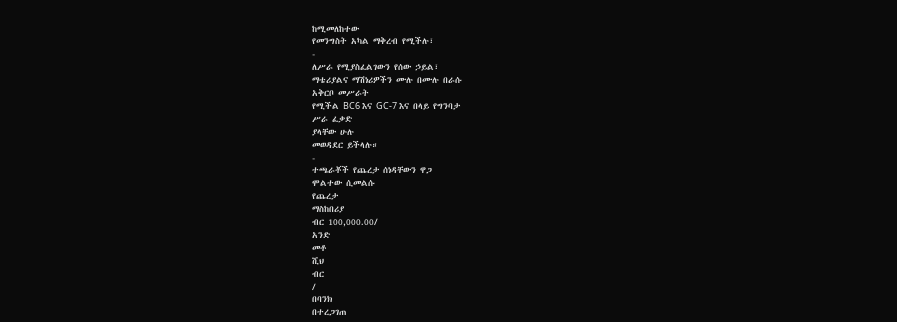ከሚመለከተው
የመንግስት አካል ማቅረብ የሚችሉ፣
-
ለሥራ የሚያስፈልገውን የሰው ኃይል፣
ማቴሪያልና ማሽነሪዎችን ሙሉ በሙሉ በራሱ
አቅርቦ መሥራት
የሚችል BC6 እና GC-7 እና በላይ የግንባታ
ሥራ ፈቃድ
ያላቸው ሁሉ
መወዳደር ይችላሉ።
-
ተጫራቾች የጨረታ ሰነዳቸውን ዋጋ
ሞልተው ሲመልሱ
የጨረታ
ማስከበሪያ
ብር 100,000.00/
አንድ
መቶ
ሺህ
ብር
/
በባንክ
በተረጋገጠ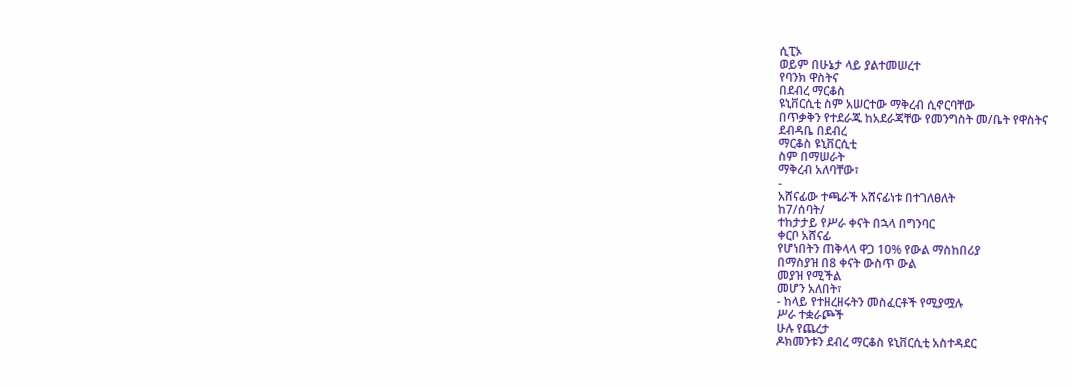ሲፒኦ
ወይም በሁኔታ ላይ ያልተመሠረተ
የባንክ ዋስትና
በደብረ ማርቆስ
ዩኒቨርሲቲ ስም አሠርተው ማቅረብ ሲኖርባቸው
በጥቃቅን የተደራጁ ከአደራጃቸው የመንግስት መ/ቤት የዋስትና
ደብዳቤ በደብረ
ማርቆስ ዩኒቨርሲቲ
ስም በማሠራት
ማቅረብ አለባቸው፣
-
አሸናፊው ተጫራች አሸናፊነቱ በተገለፀለት
ከ7/ሰባት/
ተከታታይ የሥራ ቀናት በኋላ በግንባር
ቀርቦ አሸናፊ
የሆነበትን ጠቅላላ ዋጋ 10% የውል ማስከበሪያ
በማስያዝ በ8 ቀናት ውስጥ ውል
መያዝ የሚችል
መሆን አለበት፣
- ከላይ የተዘረዘሩትን መስፈርቶች የሚያሟሉ
ሥራ ተቋራጮች
ሁሉ የጨረታ
ዶክመንቱን ደብረ ማርቆስ ዩኒቨርሲቲ አስተዳደር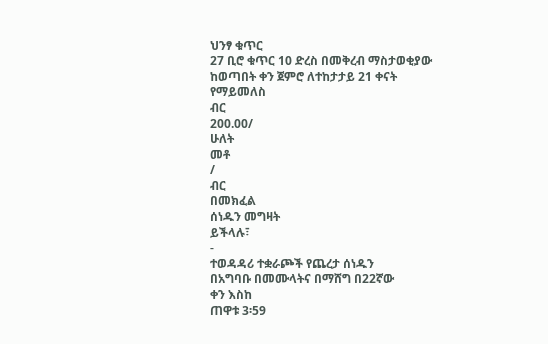ህንፃ ቁጥር
27 ቢሮ ቁጥር 10 ድረስ በመቅረብ ማስታወቂያው
ከወጣበት ቀን ጀምሮ ለተከታታይ 21 ቀናት
የማይመለስ
ብር
200.00/
ሁለት
መቶ
/
ብር
በመክፈል
ሰነዱን መግዛት
ይችላሉ፣
-
ተወዳዳሪ ተቋራጮች የጨረታ ሰነዱን
በአግባቡ በመሙላትና በማሸግ በ22ኛው
ቀን እስከ
ጠዋቱ 3፡59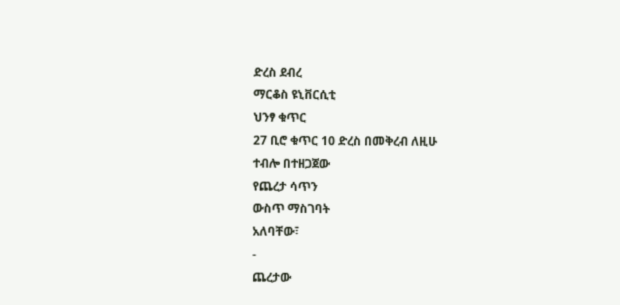ድረስ ደብረ
ማርቆስ ዩኒቨርሲቲ
ህንፃ ቁጥር
27 ቢሮ ቁጥር 10 ድረስ በመቅረብ ለዚሁ
ተብሎ በተዘጋጀው
የጨረታ ሳጥን
ውስጥ ማስገባት
አለባቸው፣
-
ጨረታው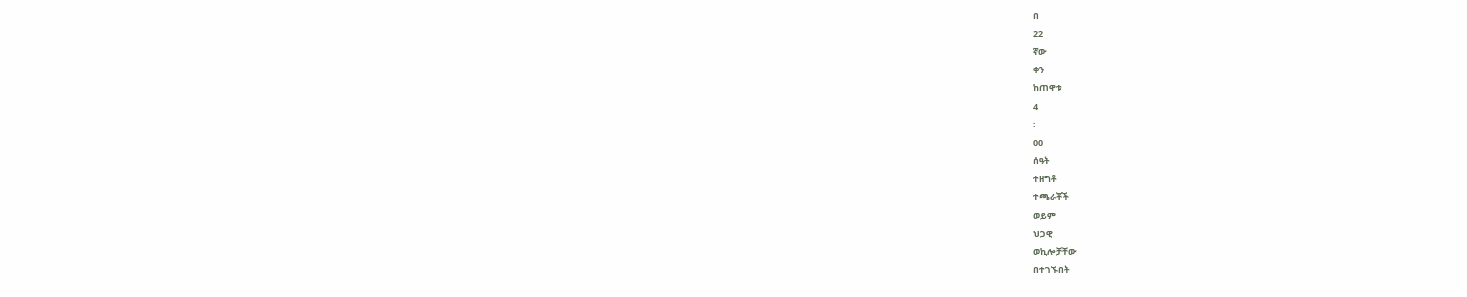በ
22
ኛው
ቀን
ከጠዋቱ
4
፡
00
ሰዓት
ተዘግቶ
ተጫራቾች
ወይም
ህጋዊ
ወኪሎቻቸው
በተገኙበት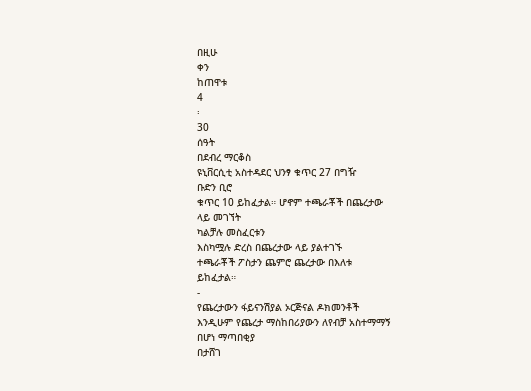በዚሁ
ቀን
ከጠዋቱ
4
፡
30
ሰዓት
በደብረ ማርቆስ
ዩኒቨርሲቲ አስተዳደር ህንፃ ቁጥር 27 በግዥ
ቡድን ቢሮ
ቁጥር 10 ይከፈታል። ሆኖም ተጫራቾች በጨረታው
ላይ መገኘት
ካልቻሉ መስፈርቱን
እስካሟሉ ድረስ በጨረታው ላይ ያልተገኙ
ተጫራቾች ፖስታን ጨምሮ ጨረታው በእለቱ
ይከፈታል።
-
የጨረታውን ፋይናንሽያል ኦርጅናል ዶክመንቶች
እንዲሁም የጨረታ ማስከበሪያውን ለየብቻ አስተማማኝ
በሆነ ማጣበቂያ
በታሸገ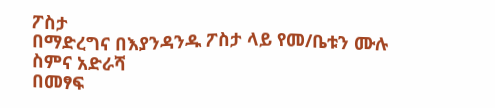ፖስታ
በማድረግና በእያንዳንዱ ፖስታ ላይ የመ/ቤቱን ሙሉ
ስምና አድራሻ
በመፃፍ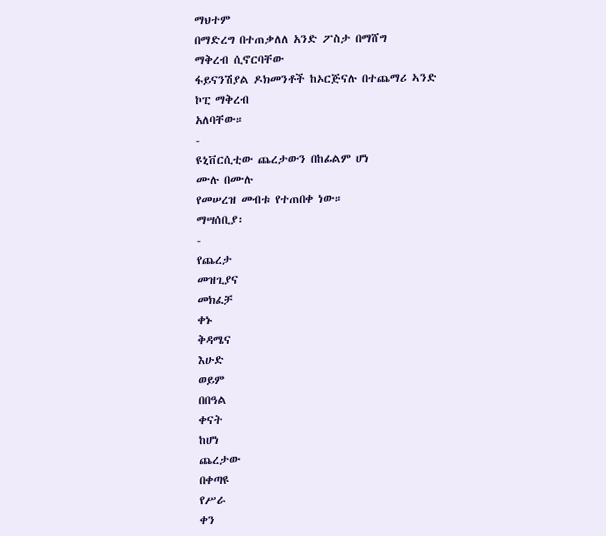ማህተም
በማድረግ በተጠቃለለ አንድ ፖስታ በማሸግ
ማቅረብ ሲኖርባቸው
ፋይናንሽያል ዶክመንቶች ከኦርጅናሉ በተጨማሪ ኣንድ
ኮፒ ማቅረብ
አለባቸው።
-
ዩኒቨርሲቲው ጨረታውን በከፊልም ሆነ
ሙሉ በሙሉ
የመሠረዝ መብቱ የተጠበቀ ነው።
ማሣሰቢያ፡
-
የጨረታ
መዝጊያና
መክፈቻ
ቀኑ
ቅዳሜና
እሁድ
ወይም
በበዓል
ቀናት
ከሆነ
ጨረታው
በቀጣዩ
የሥራ
ቀን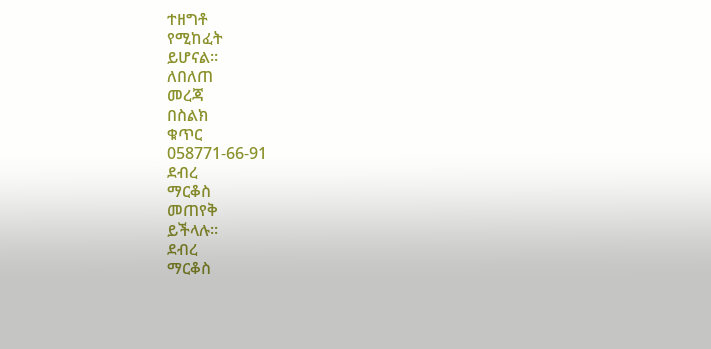ተዘግቶ
የሚከፈት
ይሆናል።
ለበለጠ
መረጃ
በስልክ
ቁጥር
058771-66-91
ደብረ
ማርቆስ
መጠየቅ
ይችላሉ።
ደብረ
ማርቆስ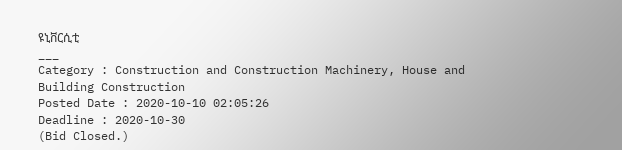ዩኒቨርሲቲ
___
Category : Construction and Construction Machinery, House and Building Construction
Posted Date : 2020-10-10 02:05:26
Deadline : 2020-10-30
(Bid Closed.)